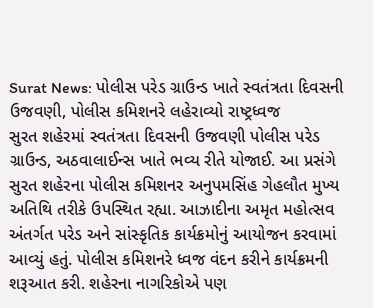Surat News: પોલીસ પરેડ ગ્રાઉન્ડ ખાતે સ્વતંત્રતા દિવસની ઉજવણી, પોલીસ કમિશનરે લહેરાવ્યો રાષ્ટ્રધ્વજ
સુરત શહેરમાં સ્વતંત્રતા દિવસની ઉજવણી પોલીસ પરેડ ગ્રાઉન્ડ, અઠવાલાઈન્સ ખાતે ભવ્ય રીતે યોજાઈ. આ પ્રસંગે સુરત શહેરના પોલીસ કમિશનર અનુપમસિંહ ગેહલૌત મુખ્ય અતિથિ તરીકે ઉપસ્થિત રહ્યા. આઝાદીના અમૃત મહોત્સવ અંતર્ગત પરેડ અને સાંસ્કૃતિક કાર્યક્રમોનું આયોજન કરવામાં આવ્યું હતું. પોલીસ કમિશનરે ધ્વજ વંદન કરીને કાર્યક્રમની શરૂઆત કરી. શહેરના નાગરિકોએ પણ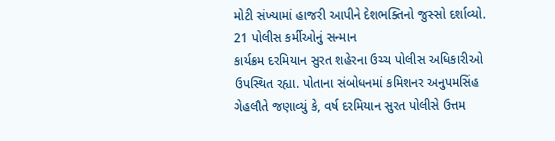મોટી સંખ્યામાં હાજરી આપીને દેશભક્તિનો જુસ્સો દર્શાવ્યો.
21 પોલીસ કર્મીઓનું સન્માન
કાર્યક્રમ દરમિયાન સુરત શહેરના ઉચ્ચ પોલીસ અધિકારીઓ ઉપસ્થિત રહ્યા. પોતાના સંબોધનમાં કમિશનર અનુપમસિંહ ગેહલૌતે જણાવ્યું કે, વર્ષ દરમિયાન સુરત પોલીસે ઉત્તમ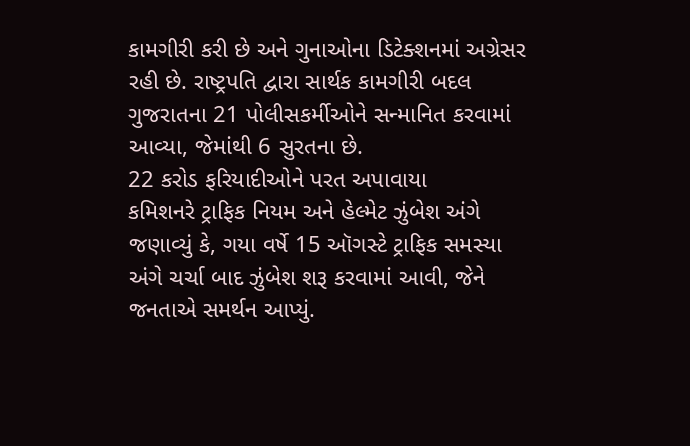કામગીરી કરી છે અને ગુનાઓના ડિટેક્શનમાં અગ્રેસર રહી છે. રાષ્ટ્રપતિ દ્વારા સાર્થક કામગીરી બદલ ગુજરાતના 21 પોલીસકર્મીઓને સન્માનિત કરવામાં આવ્યા, જેમાંથી 6 સુરતના છે.
22 કરોડ ફરિયાદીઓને પરત અપાવાયા
કમિશનરે ટ્રાફિક નિયમ અને હેલ્મેટ ઝુંબેશ અંગે જણાવ્યું કે, ગયા વર્ષે 15 ઑગસ્ટે ટ્રાફિક સમસ્યા અંગે ચર્ચા બાદ ઝુંબેશ શરૂ કરવામાં આવી, જેને જનતાએ સમર્થન આપ્યું.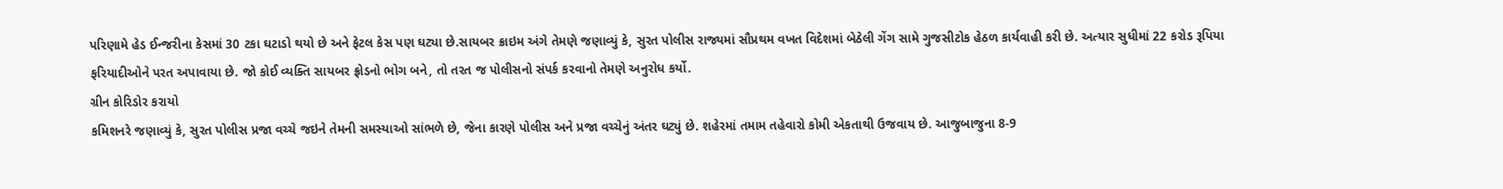પરિણામે હેડ ઈન્જરીના કેસમાં 30 ટકા ઘટાડો થયો છે અને ફેટલ કેસ પણ ઘટ્યા છે.સાયબર ક્રાઇમ અંગે તેમણે જણાવ્યું કે, સુરત પોલીસ રાજ્યમાં સૌપ્રથમ વખત વિદેશમાં બેઠેલી ગેંગ સામે ગુજસીટોક હેઠળ કાર્યવાહી કરી છે. અત્યાર સુધીમાં 22 કરોડ રૂપિયા ફરિયાદીઓને પરત અપાવાયા છે. જો કોઈ વ્યક્તિ સાયબર ફ્રોડનો ભોગ બને, તો તરત જ પોલીસનો સંપર્ક કરવાનો તેમણે અનુરોધ કર્યો.
ગ્રીન કોરિડોર કરાયો
કમિશનરે જણાવ્યું કે, સુરત પોલીસ પ્રજા વચ્ચે જઇને તેમની સમસ્યાઓ સાંભળે છે, જેના કારણે પોલીસ અને પ્રજા વચ્ચેનું અંતર ઘટ્યું છે. શહેરમાં તમામ તહેવારો કોમી એકતાથી ઉજવાય છે. આજુબાજુના 8-9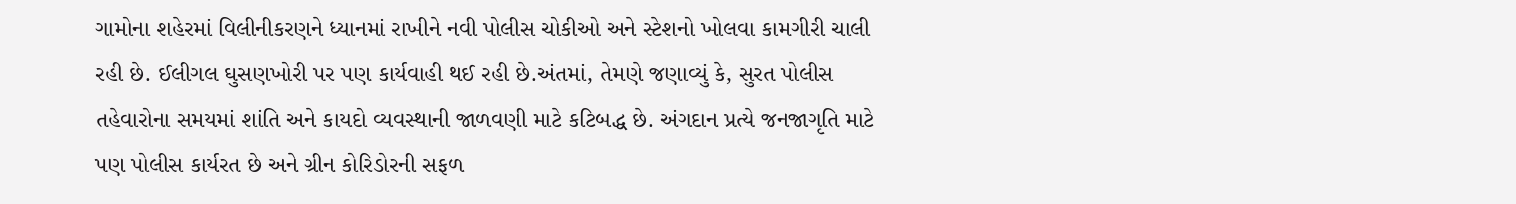ગામોના શહેરમાં વિલીનીકરણને ધ્યાનમાં રાખીને નવી પોલીસ ચોકીઓ અને સ્ટેશનો ખોલવા કામગીરી ચાલી રહી છે. ઈલીગલ ઘુસણખોરી પર પણ કાર્યવાહી થઈ રહી છે.અંતમાં, તેમણે જણાવ્યું કે, સુરત પોલીસ તહેવારોના સમયમાં શાંતિ અને કાયદો વ્યવસ્થાની જાળવણી માટે કટિબદ્ધ છે. અંગદાન પ્રત્યે જનજાગૃતિ માટે પણ પોલીસ કાર્યરત છે અને ગ્રીન કોરિડોરની સફળ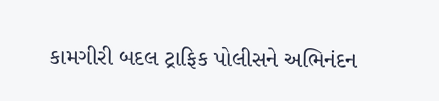કામગીરી બદલ ટ્રાફિક પોલીસને અભિનંદન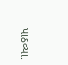પાઠવ્યા.